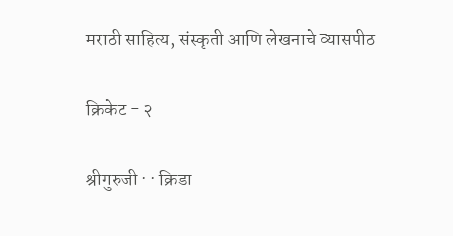मराठी साहित्य, संस्कृती आणि लेखनाचे व्यासपीठ

क्रिकेट - २

श्रीगुरुजी · · क्रिडा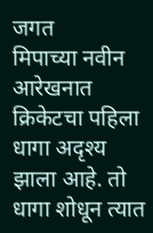जगत
मिपाच्या नवीन आरेखनात क्रिकेटचा पहिला धागा अदृश्य झाला आहे. तो धागा शोधून त्यात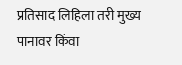प्रतिसाद लिहिला तरी मुख्य पानावर किंवा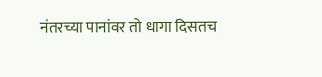नंतरच्या पानांवर तो धागा दिसतच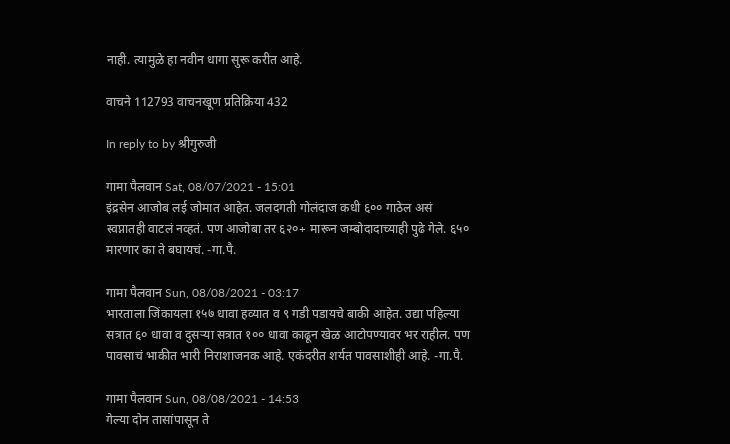नाही. त्यामुळे हा नवीन धागा सुरू करीत आहे.

वाचने 112793 वाचनखूण प्रतिक्रिया 432

In reply to by श्रीगुरुजी

गामा पैलवान Sat, 08/07/2021 - 15:01
इंद्रसेन आजोब लई जोमात आहेत. जलदगती गोलंदाज कधी ६०० गाठेल असं स्वप्नातही वाटलं नव्हतं. पण आजोबा तर ६२०+ मारून जम्बोदादाच्याही पुढे गेले. ६५० मारणार का ते बघायचं. -गा.पै.

गामा पैलवान Sun, 08/08/2021 - 03:17
भारताला जिंकायला १५७ धावा हव्यात व ९ गडी पडायचे बाकी आहेत. उद्या पहिल्या सत्रात ६० धावा व दुसऱ्या सत्रात १०० धावा काढून खेळ आटोपण्यावर भर राहील. पण पावसाचं भाकीत भारी निराशाजनक आहे. एकंदरीत शर्यत पावसाशीही आहे. -गा.पै.

गामा पैलवान Sun, 08/08/2021 - 14:53
गेल्या दोन तासांपासून ते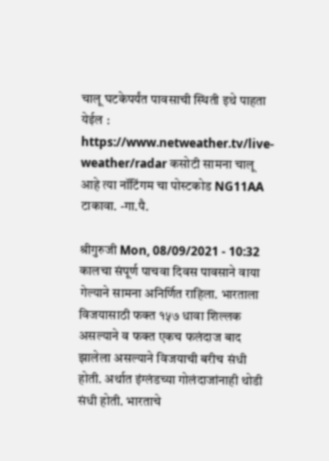चालू घटकेपर्यंत पावसाची स्थिती इथे पाहता येईल : https://www.netweather.tv/live-weather/radar कसोटी सामना चालू आहे त्या नॉटिंगम चा पोस्टकोड NG11AA टाकावा. -गा.पै.

श्रीगुरुजी Mon, 08/09/2021 - 10:32
कालचा संपूर्ण पाचवा दिवस पावसाने वाया गेल्याने सामना अनिर्णित राहिला. भारताला विजयासाठी फक्त १५७ धावा शिल्लक असल्याने व फक्त एकच फलंदाज बाद झालेला असल्याने विजयाची बरीच संधी होती. अर्थात इंग्लंडच्या गोलंदाजांनाही थोडी संधी होती. भारताचे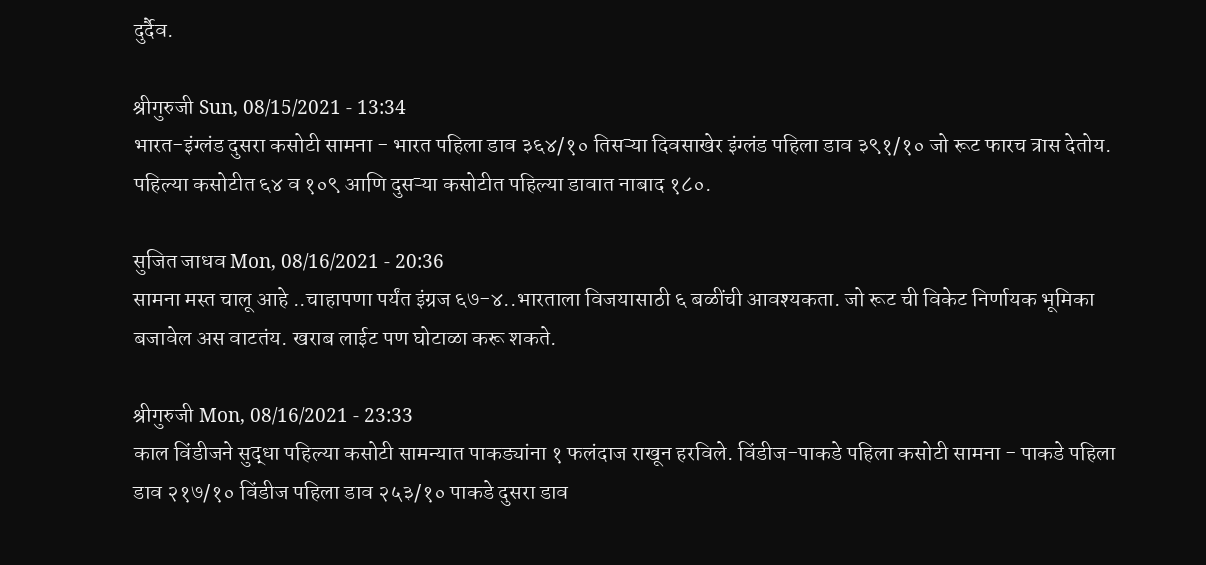दुर्दैव.

श्रीगुरुजी Sun, 08/15/2021 - 13:34
भारत-इंग्लंड दुसरा कसोटी सामना - भारत पहिला डाव ३६४/१० तिसऱ्या दिवसाखेर इंग्लंड पहिला डाव ३९१/१० जो रूट फारच त्रास देतोय. पहिल्या कसोटीत ६४ व १०९ आणि दुसऱ्या कसोटीत पहिल्या डावात नाबाद १८०.

सुजित जाधव Mon, 08/16/2021 - 20:36
सामना मस्त चालू आहे ..चाहापणा पर्यंत इंग्रज ६७-४..भारताला विजयासाठी ६ बळींची आवश्यकता. जो रूट ची विकेट निर्णायक भूमिका बजावेल अस वाटतंय. खराब लाईट पण घोटाळा करू शकते.

श्रीगुरुजी Mon, 08/16/2021 - 23:33
काल विंडीजने सुद्धा पहिल्या कसोटी सामन्यात पाकड्यांना १ फलंदाज राखून हरविले. विंडीज-पाकडे पहिला कसोटी सामना - पाकडे पहिला डाव २१७/१० विंडीज पहिला डाव २५३/१० पाकडे दुसरा डाव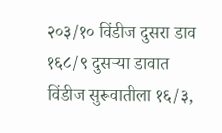२०३/१० विंडीज दुसरा डाव १६८/९ दुसऱ्या डावात विंडीज सुरूवातीला १६/३,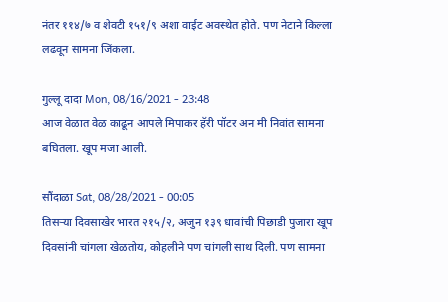नंतर ११४/७ व शेवटी १५१/९ अशा वाईट अवस्थेत होते. पण नेटाने किल्ला लढवून सामना जिंकला.

गुल्लू दादा Mon, 08/16/2021 - 23:48
आज वेळात वेळ काढून आपले मिपाकर हॅरी पॉटर अन मी निवांत सामना बघितला. खूप मजा आली.

सौंदाळा Sat, 08/28/2021 - 00:05
तिसर्‍या दिवसाखेर भारत २१५/२, अजुन १३९ धावांची पिछाडी पुजारा खूप दिवसांनी चांगला खेळतोय, कोहलीने पण चांगली साथ दिली. पण सामना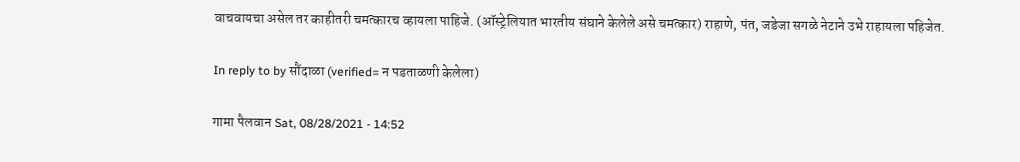वाचवायचा असेल तर काहीतरी चमत्कारच व्हायला पाहिजे. (ऑस्ट्रेलियात भारतीय संघाने केलेले असे चमत्कार) राहाणे, पंत, जडेजा सगळे नेटाने उभे राहायला पहिजेत.

In reply to by सौंदाळा (verified= न पडताळणी केलेला)

गामा पैलवान Sat, 08/28/2021 - 14:52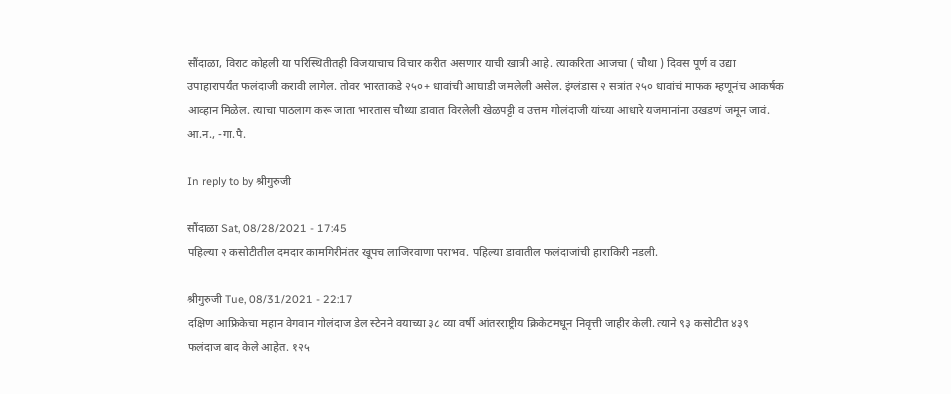सौंदाळा, विराट कोहली या परिस्थितीतही विजयाचाच विचार करीत असणार याची खात्री आहे. त्याकरिता आजचा ( चौथा ) दिवस पूर्ण व उद्या उपाहारापर्यंत फलंदाजी करावी लागेल. तोवर भारताकडे २५०+ धावांची आघाडी जमलेली असेल. इंग्लंडास २ सत्रांत २५० धावांचं माफक म्हणूनंच आकर्षक आव्हान मिळेल. त्याचा पाठलाग करू जाता भारतास चौथ्या डावात विरलेली खेळपट्टी व उत्तम गोलंदाजी यांच्या आधारे यजमानांना उखडणं जमून जावं. आ.न., -गा.पै.

In reply to by श्रीगुरुजी

सौंदाळा Sat, 08/28/2021 - 17:45
पहिल्या २ कसोटीतील दमदार कामगिरीनंतर खूपच लाजिरवाणा पराभव. पहिल्या डावातील फलंदाजांची हाराकिरी नडली.

श्रीगुरुजी Tue, 08/31/2021 - 22:17
दक्षिण आफ्रिकेचा महान वेगवान गोलंदाज डेल स्टेनने वयाच्या ३८ व्या वर्षी आंतरराष्ट्रीय क्रिकेटमधून निवृत्ती जाहीर केली. त्याने ९३ कसोटीत ४३९ फलंदाज बाद केले आहेत. १२५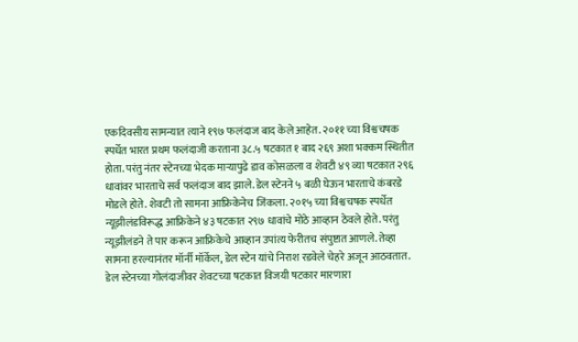एकदिवसीय सामन्यात त्याने १९७ फलंदाज बाद केले आहेत. २०११ च्या विश्वचषक स्पर्धेत भारत प्रथम फलंदाजी करताना ३८.५ षटकात १ बाद २६९ अशा भक्कम स्थितीत होता. परंतु नंतर स्टेनच्या भेदक माऱ्यापुढे डाव कोसळला व शेवटी ४९ व्या षटकात २९६ धावांवर भारताचे सर्व फलंदाज बाद झाले. डेल स्टेनने ५ बळी घेऊन भारताचे कंबरडे मोडले होते. शेवटी तो सामना आफ्रिकेनेच जिंकला. २०१५ च्या विश्वचषक स्पर्धेत न्यूझीलंडविरूद्ध आफ्रिकेने ४३ षटकात २९७ धावांचे मोठे आव्हान ठेवले होते. परंतु न्यूझीलंडने ते पार करून आफ्रिकेचे आव्हान उपांत्य फेरीतच संपुष्टात आणले. तेव्हा सामना हरल्यानंतर मॉर्नी मॉर्केल, डेल स्टेन यांचे निराश रडवेले चेहरे अजून आठवतात. डेल स्टेनच्या गोलंदाजीवर शेवटच्या षटकात विजयी षटकार मारणारा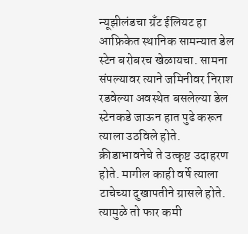न्यूझीलंडचा ग्रँट ईलियट हा आफ्रिकेत स्थानिक सामन्यात डेल स्टेन बरोबरच खेळायचा. सामना संपल्यावर त्याने जमिनीवर निराश रडवेल्या अवस्थेत बसलेल्या डेल स्टेनकडे जाऊन हात पुढे करून त्याला उठविले होते. क्रीडाभावनेचे ते उत्कृष्ट उदाहरण होते. मागील काही वर्षे त्याला टाचेच्या दुखापतीने ग्रासले होते. त्यामुळे तो फार कमी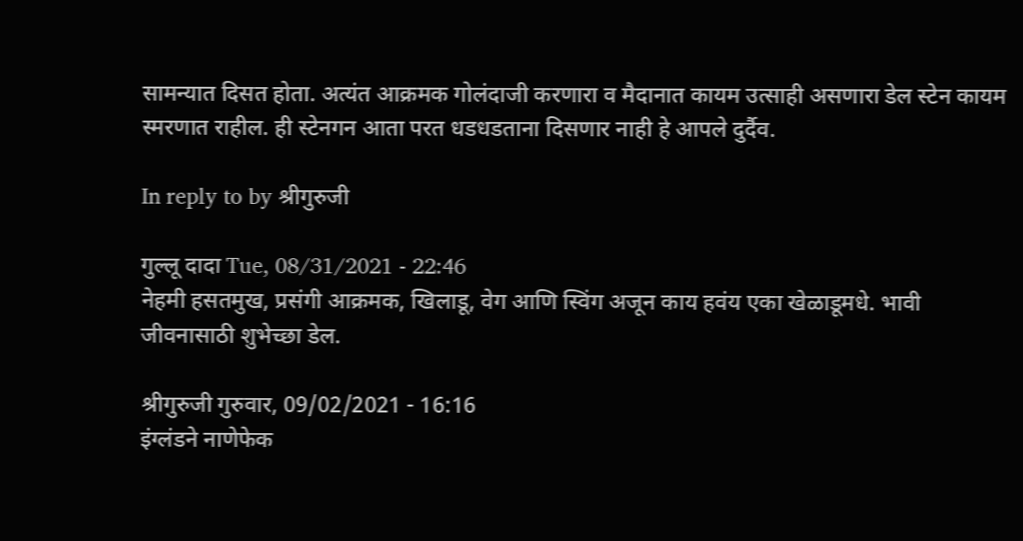सामन्यात दिसत होता. अत्यंत आक्रमक गोलंदाजी करणारा व मैदानात कायम उत्साही असणारा डेल स्टेन कायम स्मरणात राहील. ही स्टेनगन आता परत धडधडताना दिसणार नाही हे आपले दुर्दैव.

In reply to by श्रीगुरुजी

गुल्लू दादा Tue, 08/31/2021 - 22:46
नेहमी हसतमुख, प्रसंगी आक्रमक, खिलाडू, वेग आणि स्विंग अजून काय हवंय एका खेळाडूमधे. भावी जीवनासाठी शुभेच्छा डेल.

श्रीगुरुजी गुरुवार, 09/02/2021 - 16:16
इंग्लंडने नाणेफेक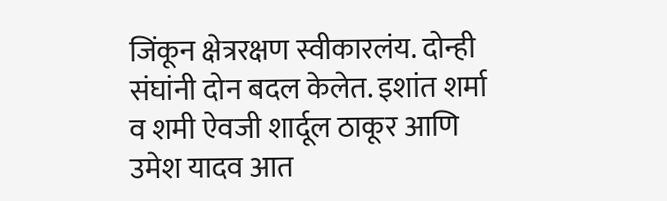जिंकून क्षेत्ररक्षण स्वीकारलंय. दोन्ही संघांनी दोन बदल केलेत. इशांत शर्मा व शमी ऐवजी शार्दूल ठाकूर आणि उमेश यादव आत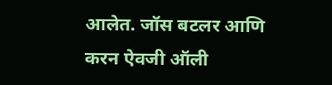आलेत. जॉस बटलर आणि करन ऐवजी ऑली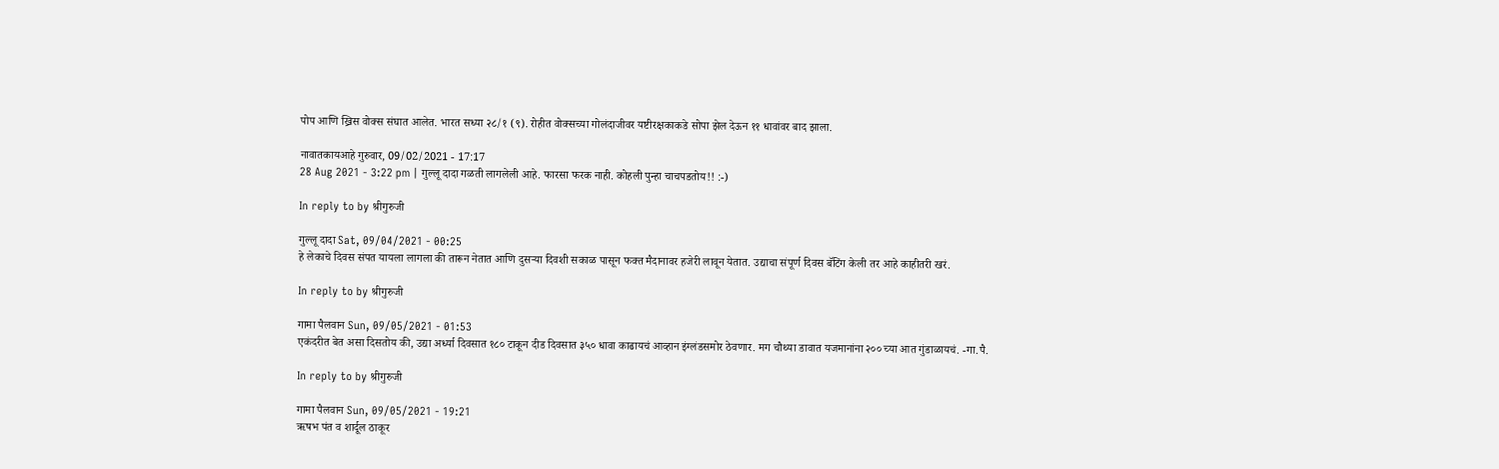पोप आणि ख्रिस वोक्स संघात आलेत. भारत सध्या २८/१ (९). रोहीत वोक्सच्या गोलंदाजीवर यष्टीरक्षकाकडे सोपा झेल देऊन ११ धावांवर बाद झाला.

नावातकायआहे गुरुवार, 09/02/2021 - 17:17
28 Aug 2021 - 3:22 pm | गुल्लू दादा गळती लागलेली आहे. फारसा फरक नाही. कोहली पुन्हा चाचपडतोय!! :-)

In reply to by श्रीगुरुजी

गुल्लू दादा Sat, 09/04/2021 - 00:25
हे लेकाचे दिवस संपत यायला लागला की तारून नेतात आणि दुसऱ्या दिवशी सकाळ पासून फक्त मैदानावर हजेरी लावून येतात. उद्याचा संपूर्ण दिवस बॅटिंग केली तर आहे काहीतरी खरं.

In reply to by श्रीगुरुजी

गामा पैलवान Sun, 09/05/2021 - 01:53
एकंदरीत बेत असा दिसतोय की, उद्या अर्ध्या दिवसात १८० टाकून दीड दिवसात ३५० धावा काढायचं आव्हान इंग्लंडसमोर ठेवणार. मग चौथ्या डावात यजमानांना २०० च्या आत गुंडाळायचं. -गा.पै.

In reply to by श्रीगुरुजी

गामा पैलवान Sun, 09/05/2021 - 19:21
ऋषभ पंत व शार्दूल ठाकूर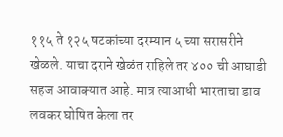११५ ते १२५ षटकांच्या दरम्यान ५ च्या सरासरीने खेळले. याचा दराने खेळंत राहिले तर ४०० ची आघाडी सहज आवाक्यात आहे. मात्र त्याआधी भारताचा डाव लवकर घोषित केला तर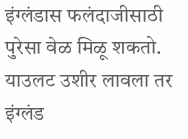इंग्लंडास फलंदाजीसाठी पुरेसा वेळ मिळू शकतो. याउलट उशीर लावला तर इंग्लंड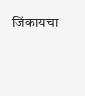जिंकायचा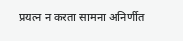प्रयत्न न करता सामना अनिर्णीत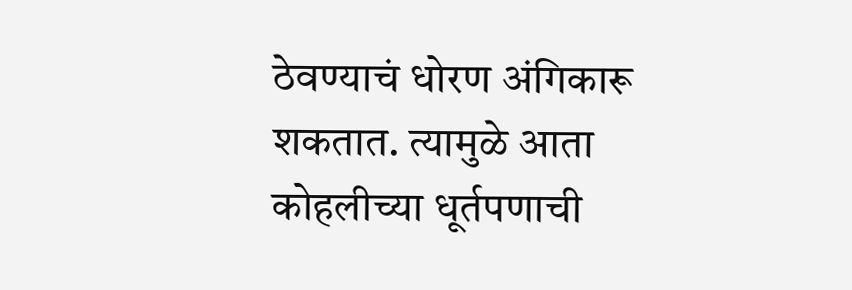ठेवण्याचं धोरण अंगिकारू शकतात. त्यामुळे आता कोहलीच्या धूर्तपणाची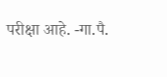परीक्षा आहे. -गा.पै.